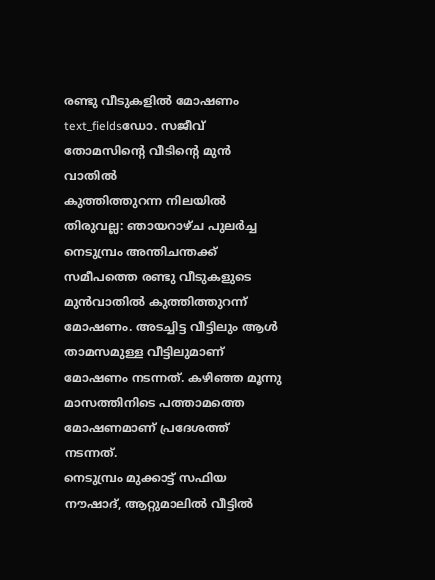രണ്ടു വീടുകളിൽ മോഷണം
text_fieldsഡോ. സജീവ് തോമസിന്റെ വീടിന്റെ മുൻ വാതിൽ
കുത്തിത്തുറന്ന നിലയിൽ
തിരുവല്ല: ഞായറാഴ്ച പുലർച്ച നെടുമ്പ്രം അന്തിചന്തക്ക് സമീപത്തെ രണ്ടു വീടുകളുടെ മുൻവാതിൽ കുത്തിത്തുറന്ന് മോഷണം. അടച്ചിട്ട വീട്ടിലും ആൾ താമസമുള്ള വീട്ടിലുമാണ് മോഷണം നടന്നത്. കഴിഞ്ഞ മൂന്നു മാസത്തിനിടെ പത്താമത്തെ മോഷണമാണ് പ്രദേശത്ത് നടന്നത്.
നെടുമ്പ്രം മുക്കാട്ട് സഫിയ നൗഷാദ്, ആറ്റുമാലിൽ വീട്ടിൽ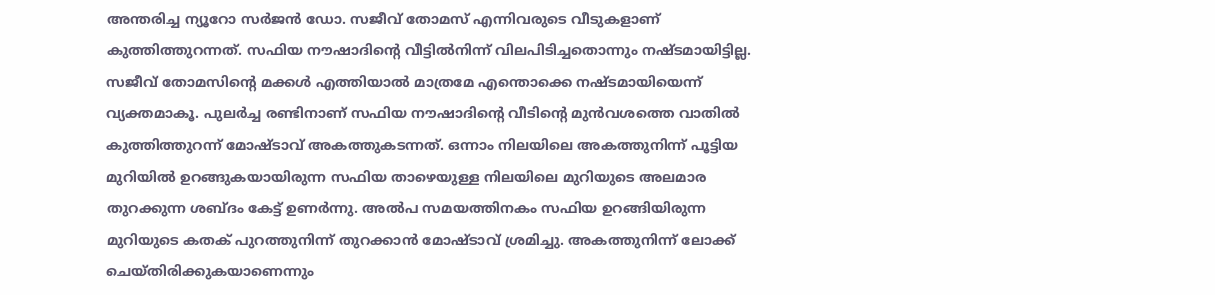അന്തരിച്ച ന്യൂറോ സർജൻ ഡോ. സജീവ് തോമസ് എന്നിവരുടെ വീടുകളാണ് കുത്തിത്തുറന്നത്. സഫിയ നൗഷാദിന്റെ വീട്ടിൽനിന്ന് വിലപിടിച്ചതൊന്നും നഷ്ടമായിട്ടില്ല. സജീവ് തോമസിന്റെ മക്കൾ എത്തിയാൽ മാത്രമേ എന്തൊക്കെ നഷ്ടമായിയെന്ന് വ്യക്തമാകൂ. പുലർച്ച രണ്ടിനാണ് സഫിയ നൗഷാദിന്റെ വീടിന്റെ മുൻവശത്തെ വാതിൽ കുത്തിത്തുറന്ന് മോഷ്ടാവ് അകത്തുകടന്നത്. ഒന്നാം നിലയിലെ അകത്തുനിന്ന് പൂട്ടിയ മുറിയിൽ ഉറങ്ങുകയായിരുന്ന സഫിയ താഴെയുള്ള നിലയിലെ മുറിയുടെ അലമാര തുറക്കുന്ന ശബ്ദം കേട്ട് ഉണർന്നു. അൽപ സമയത്തിനകം സഫിയ ഉറങ്ങിയിരുന്ന മുറിയുടെ കതക് പുറത്തുനിന്ന് തുറക്കാൻ മോഷ്ടാവ് ശ്രമിച്ചു. അകത്തുനിന്ന് ലോക്ക് ചെയ്തിരിക്കുകയാണെന്നും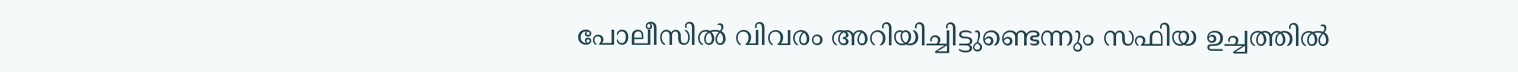പോലീസിൽ വിവരം അറിയിച്ചിട്ടുണ്ടെന്നും സഫിയ ഉച്ചത്തിൽ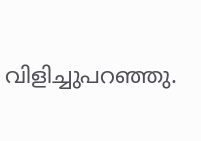വിളിച്ചുപറഞ്ഞു.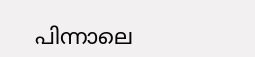പിന്നാലെ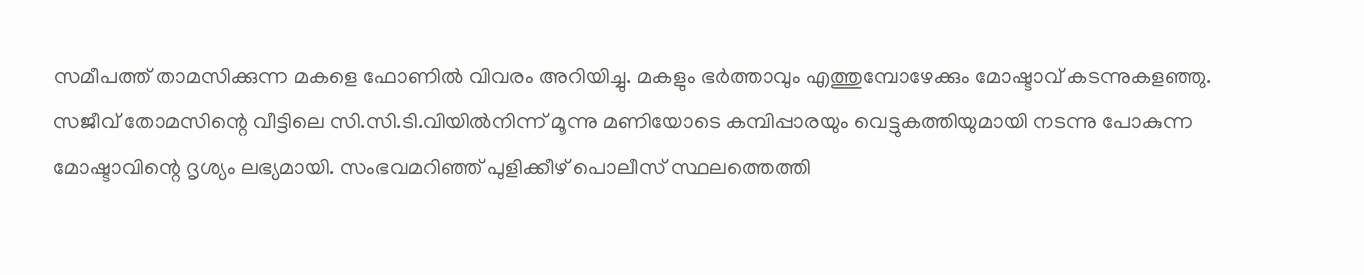സമീപത്ത് താമസിക്കുന്ന മകളെ ഫോണിൽ വിവരം അറിയിച്ചു. മകളും ഭർത്താവും എത്തുമ്പോഴേക്കും മോഷ്ടാവ് കടന്നുകളഞ്ഞു.
സജീവ് തോമസിന്റെ വീട്ടിലെ സി.സി.ടി.വിയിൽനിന്ന് മൂന്നു മണിയോടെ കമ്പിപ്പാരയും വെട്ടുകത്തിയുമായി നടന്നു പോകുന്ന മോഷ്ടാവിന്റെ ദൃശ്യം ലഭ്യമായി. സംഭവമറിഞ്ഞ് പുളിക്കീഴ് പൊലീസ് സ്ഥലത്തെത്തി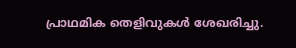പ്രാഥമിക തെളിവുകൾ ശേഖരിച്ചു.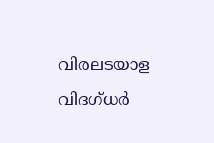വിരലടയാള വിദഗ്ധർ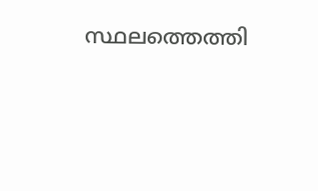സ്ഥലത്തെത്തി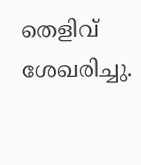തെളിവ് ശേഖരിച്ചു.